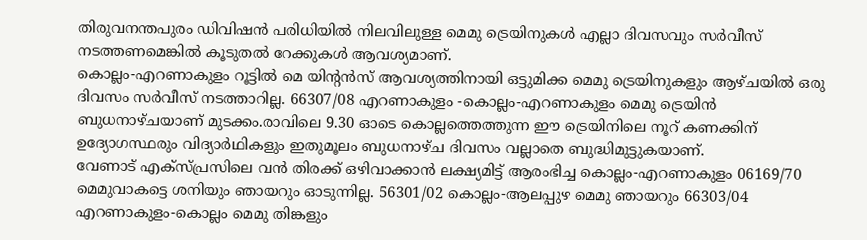തിരുവനന്തപുരം ഡിവിഷൻ പരിധിയിൽ നിലവിലുള്ള മെമു ട്രെയിനുകൾ എല്ലാ ദിവസവും സർവീസ് നടത്തണമെങ്കിൽ കൂടുതൽ റേക്കുകൾ ആവശ്യമാണ്.
കൊല്ലം-എറണാകുളം റൂട്ടിൽ മെ യിന്റൻസ് ആവശ്യത്തിനായി ഒട്ടുമിക്ക മെമു ട്രെയിനുകളും ആഴ്ചയിൽ ഒരു ദിവസം സർവീസ് നടത്താറില്ല. 66307/08 എറണാകുളം -കൊല്ലം-എറണാകുളം മെമു ട്രെയിൻ ബുധനാഴ്ചയാണ് മുടക്കം.രാവിലെ 9.30 ഓടെ കൊല്ലത്തെത്തുന്ന ഈ ട്രെയിനിലെ നൂറ് കണക്കിന് ഉദ്യോഗസ്ഥരും വിദ്യാർഥികളും ഇതുമൂലം ബുധനാഴ്ച ദിവസം വല്ലാതെ ബുദ്ധിമുട്ടുകയാണ്.
വേണാട് എക്സ്പ്രസിലെ വൻ തിരക്ക് ഒഴിവാക്കാൻ ലക്ഷ്യമിട്ട് ആരംഭിച്ച കൊല്ലം-എറണാകുളം 06169/70 മെമുവാകട്ടെ ശനിയും ഞായറും ഓടുന്നില്ല. 56301/02 കൊല്ലം-ആലപ്പുഴ മെമു ഞായറും 66303/04 എറണാകുളം-കൊല്ലം മെമു തിങ്കളും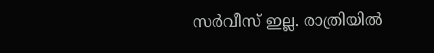സർവീസ് ഇല്ല. രാത്രിയിൽ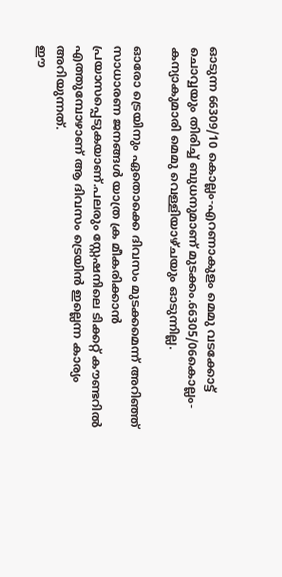ഓടുന്ന 66309/10 കൊല്ലം-എറണാകുളം മെമു വടക്കോട്ട് ചൊവ്വയും തിരിച്ച് ബുധനുമാണ് മുടക്കം.66305/06കൊല്ലം-കന്യാകുമാരി മെമു വെള്ളിയാഴ്ചയും ഓടുന്നില്ല.

ഓരോ ട്രെയിനും ഏതൊക്കെ ദിവസം മുടക്കമെന്ന് അറിഞ്ഞ് സാധാരണ ജനങ്ങൾ യാത്ര ക്ര മീകരിക്കാൻ പ്രയാസപ്പെടുകയാണ്.പലരും സ്റ്റേഷനിലെ ടിക്കറ്റ് കൗണ്ടറിൽ എത്തുമ്പോഴാണ് ആ ദിവസം ട്രെയിൻ ഇല്ലെന്ന കാര്യം അറിയുന്നത്.
ഈ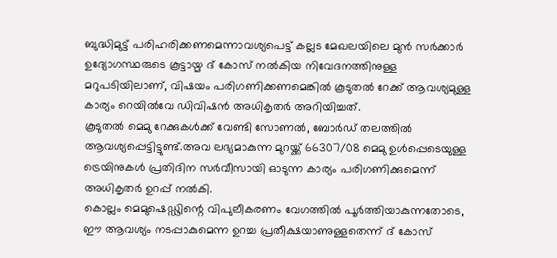ബുദ്ധിമുട്ട് പരിഹരിക്കണമെന്നാവശ്യപെട്ട് കല്ലട മേഖലയിലെ മുൻ സർക്കാർ ഉദ്യോഗസ്ഥരുടെ കൂട്ടായ്മ ദ് കോസ് നൽകിയ നിവേദനത്തിനുള്ള മറുപടിയിലാണ്, വിഷയം പരിഗണിക്കണമെങ്കിൽ കൂടുതൽ റേക്ക് ആവശ്യമുള്ള കാര്യം റെയിൽവേ ഡിവിഷൻ അധികൃതർ അറിയിച്ചത്.
കൂടുതൽ മെമു റേക്കുകൾക്ക് വേണ്ടി സോണൽ, ബോർഡ് തലത്തിൽ ആവശ്യപ്പെട്ടിട്ടുണ്ട്.അവ ലഭ്യമാകുന്ന മുറയ്ക്ക് 66307/08 മെമു ഉൾപ്പെടെയുള്ള ട്രെയിനുകൾ പ്രതിദിന സർവീസായി ഓടുന്ന കാര്യം പരിഗണിക്കുമെന്ന് അധികൃതർ ഉറപ്പ് നൽകി.
കൊല്ലം മെമുഷെഡ്ഢിന്റെ വിപുലീകരണം വേഗത്തിൽ പൂർത്തിയാകുന്നതോടെ, ഈ ആവശ്യം നടപ്പാകുമെന്ന ഉറച്ച പ്രതീക്ഷയാണുള്ളതെന്ന് ദ് കോസ്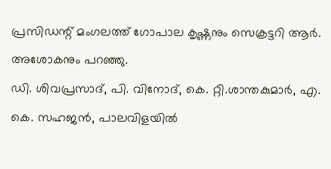പ്രസിഡന്റ് മംഗലത്ത് ഗോപാല കൃഷ്ണനും സെക്രട്ടറി ആർ. അശോകനും പറഞ്ഞു.
ഡി. ശിവപ്രസാദ്, പി. വിനോദ്, കെ. റ്റി.ശാന്തകുമാർ, എ. കെ. സഹജൻ, പാലവിളയിൽ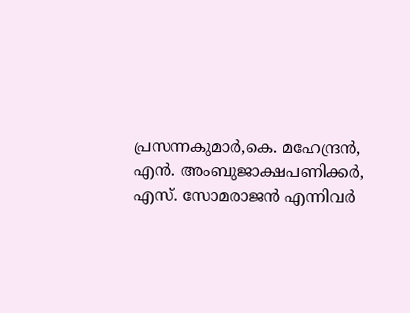പ്രസന്നകുമാർ,കെ. മഹേന്ദ്രൻ, എൻ. അംബുജാക്ഷപണിക്കർ, എസ്. സോമരാജൻ എന്നിവർ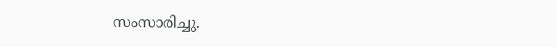സംസാരിച്ചു.